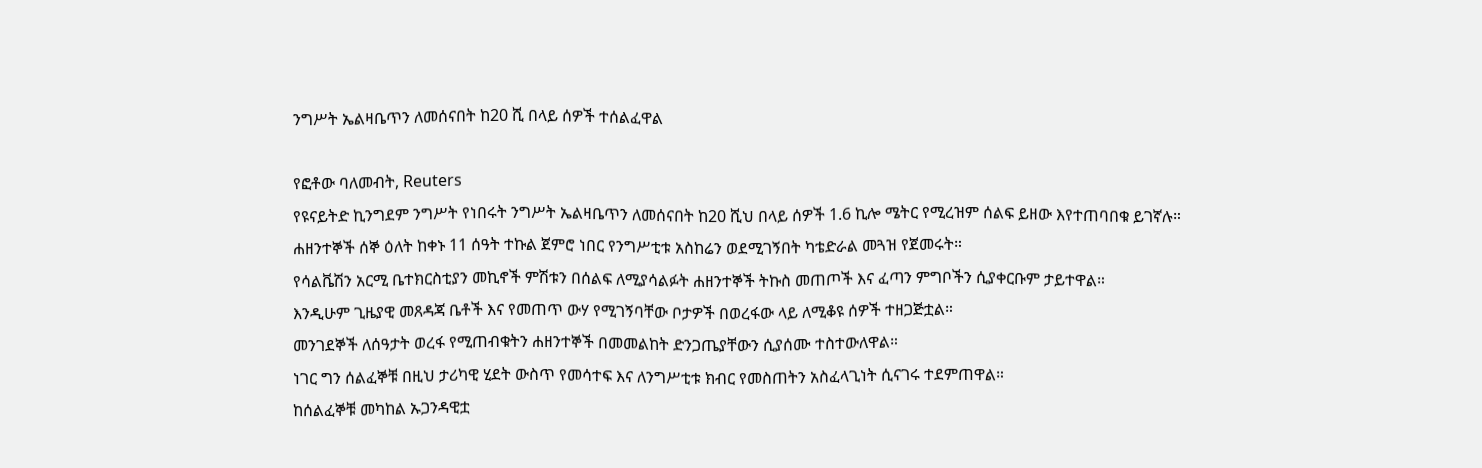ንግሥት ኤልዛቤጥን ለመሰናበት ከ20 ሺ በላይ ሰዎች ተሰልፈዋል

የፎቶው ባለመብት, Reuters
የዩናይትድ ኪንግደም ንግሥት የነበሩት ንግሥት ኤልዛቤጥን ለመሰናበት ከ20 ሺህ በላይ ሰዎች 1.6 ኪሎ ሜትር የሚረዝም ሰልፍ ይዘው እየተጠባበቁ ይገኛሉ።
ሐዘንተኞች ሰኞ ዕለት ከቀኑ 11 ሰዓት ተኩል ጀምሮ ነበር የንግሥቲቱ አስከሬን ወደሚገኝበት ካቴድራል መጓዝ የጀመሩት።
የሳልቬሽን አርሚ ቤተክርስቲያን መኪኖች ምሽቱን በሰልፍ ለሚያሳልፉት ሐዘንተኞች ትኩስ መጠጦች እና ፈጣን ምግቦችን ሲያቀርቡም ታይተዋል።
እንዲሁም ጊዜያዊ መጸዳጃ ቤቶች እና የመጠጥ ውሃ የሚገኝባቸው ቦታዎች በወረፋው ላይ ለሚቆዩ ሰዎች ተዘጋጅቷል።
መንገደኞች ለሰዓታት ወረፋ የሚጠብቁትን ሐዘንተኞች በመመልከት ድንጋጤያቸውን ሲያሰሙ ተስተውለዋል።
ነገር ግን ሰልፈኞቹ በዚህ ታሪካዊ ሂደት ውስጥ የመሳተፍ እና ለንግሥቲቱ ክብር የመስጠትን አስፈላጊነት ሲናገሩ ተደምጠዋል።
ከሰልፈኞቹ መካከል ኡጋንዳዊቷ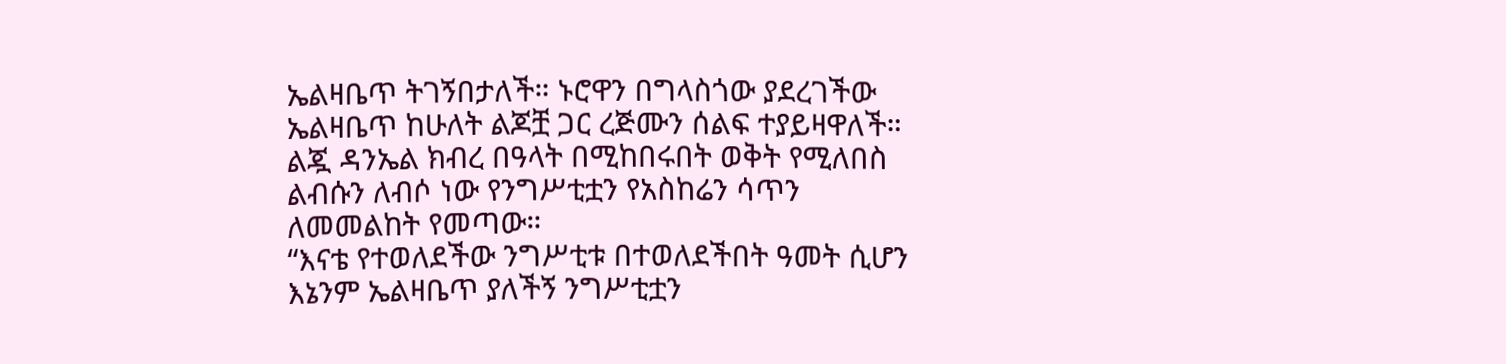ኤልዛቤጥ ትገኝበታለች። ኑሮዋን በግላስጎው ያደረገችው ኤልዛቤጥ ከሁለት ልጆቿ ጋር ረጅሙን ሰልፍ ተያይዛዋለች።
ልጇ ዳንኤል ክብረ በዓላት በሚከበሩበት ወቅት የሚለበስ ልብሱን ለብሶ ነው የንግሥቲቷን የአስከሬን ሳጥን ለመመልከት የመጣው።
“እናቴ የተወለደችው ንግሥቲቱ በተወለደችበት ዓመት ሲሆን እኔንም ኤልዛቤጥ ያለችኝ ንግሥቲቷን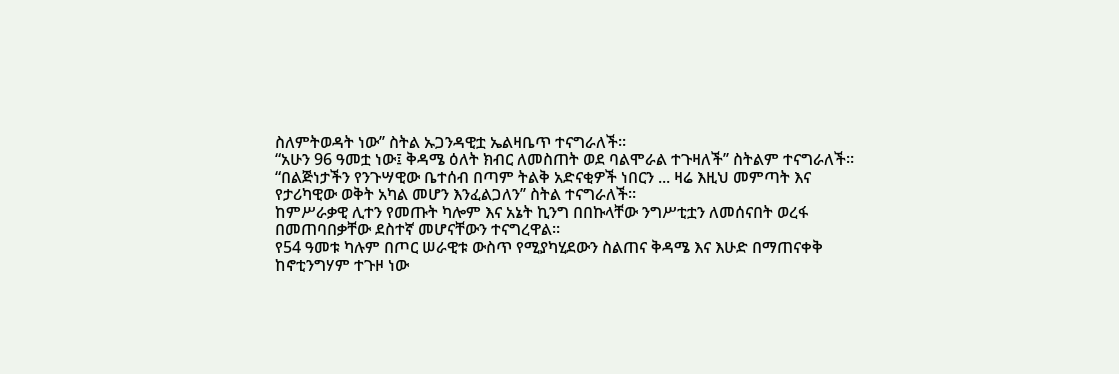ስለምትወዳት ነው’’ ስትል ኡጋንዳዊቷ ኤልዛቤጥ ተናግራለች።
“አሁን 96 ዓመቷ ነው፤ ቅዳሜ ዕለት ክብር ለመስጠት ወደ ባልሞራል ተጉዛለች’’ ስትልም ተናግራለች።
“በልጅነታችን የንጉሣዊው ቤተሰብ በጣም ትልቅ አድናቂዎች ነበርን ... ዛሬ እዚህ መምጣት እና የታሪካዊው ወቅት አካል መሆን እንፈልጋለን’’ ስትል ተናግራለች።
ከምሥራቃዊ ሊተን የመጡት ካሎም እና አኔት ኪንግ በበኩላቸው ንግሥቲቷን ለመሰናበት ወረፋ በመጠባበቃቸው ደስተኛ መሆናቸውን ተናግረዋል።
የ54 ዓመቱ ካሉም በጦር ሠራዊቱ ውስጥ የሚያካሂደውን ስልጠና ቅዳሜ እና እሁድ በማጠናቀቅ ከኖቲንግሃም ተጉዞ ነው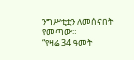ንግሥቲቷን ለመሰናበት የመጣው።
“የዛሬ 34 ዓመት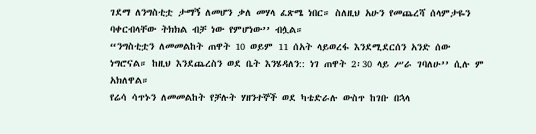ገደማ ለንግስቲቷ ታማኝ ለመሆን ቃለ መሃላ ፈጽሜ ነበር። ስለዚህ አሁን የመጨረሻ ሰላምታዬን ባቀርብላቸው ትክክል ብቻ ነው የምሆነው’’ ብሏል።
“ንግስቲቷን ለመመልከት ጠዋት 10 ወይም 11 ሰአት ላይወረፋ እንደሚደርሰን አንድ ሰው ነግሮናል። ከዚህ እንደጨረስን ወደ ቤት እንሄዳለን:: ነገ ጠዋት 2፡30 ላይ ሥራ ገባለሁ’’ ሲሉ ም አክለዋል።
የሬሳ ሳጥኑን ለመመልከት የቻሉት ሃዘንተኞች ወደ ካቴድራሉ ውስጥ ከገቡ በኋላ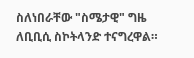ስለነበራቸው "ስሜታዊ" ግዜ ለቢቢሲ ስኮትላንድ ተናግረዋል።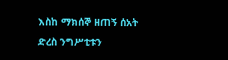እስከ ማክሰኞ ዘጠኝ ሰአት ድረስ ንግሥቲቱን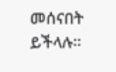መሰናበት ይችላሉ።